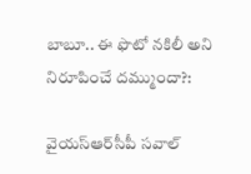బాబూ.. ఈ ఫొటో నకిలీ అని నిరూపించే దమ్ముందా?:

వైయ‌స్ఆర్‌సీపీ సవాల్‌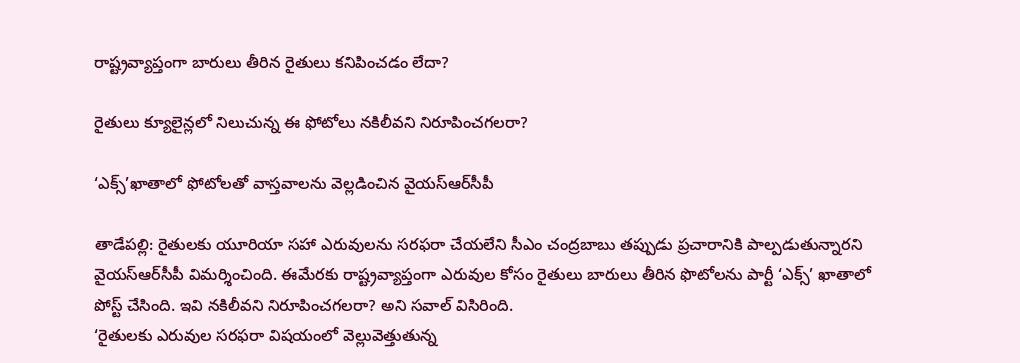రాష్ట్రవ్యాప్తంగా బారులు తీరిన రైతులు కనిపించడం లేదా?

రైతులు క్యూలైన్లలో నిలుచున్న ఈ ఫోటోలు నకిలీవని నిరూపించగలరా?

‘ఎక్స్‌’ఖాతాలో ఫోటోలతో వాస్తవాలను వెల్లడించిన వైయ‌స్ఆర్‌సీపీ

తాడేప‌ల్లి: రైతులకు యూరియా సహా ఎరువులను సరఫరా చేయలేని సీఎం చంద్రబాబు తప్పుడు ప్రచారానికి పాల్పడుతున్నారని వైయ‌స్ఆర్‌సీపీ విమర్శించింది. ఈమేరకు రాష్ట్రవ్యాప్తంగా ఎరువుల కోసం రైతులు బారులు తీరిన ఫొటోలను పార్టీ ‘ఎక్స్‌’ ఖాతాలో పోస్ట్‌ చేసింది. ఇవి నకిలీవని నిరూపించగలరా? అని సవాల్‌ విసిరింది.
‘రైతులకు ఎరువుల సరఫరా విషయంలో వెల్లువెత్తుతున్న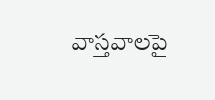వాస్తవాలపై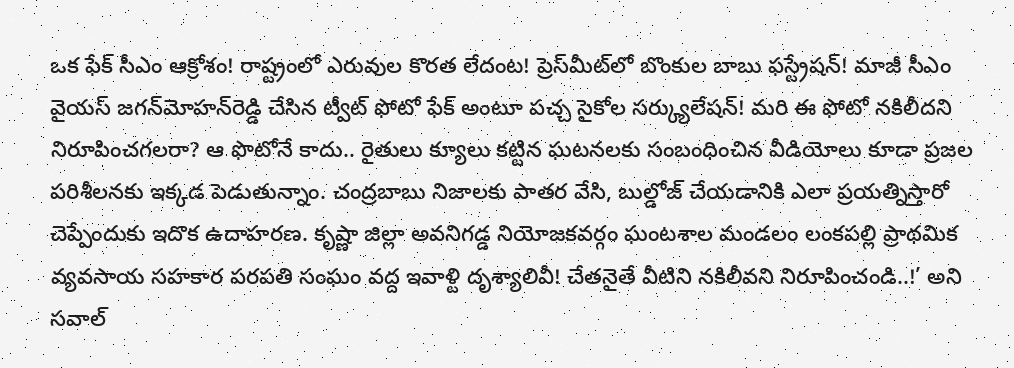ఒక ఫేక్‌ సీఎం ఆక్రోశం! రాష్ట్రంలో ఎరువుల కొరత లేదంట! ప్రెస్‌మీట్‌లో బొంకుల బాబు ఫస్ట్రేషన్‌! మాజీ సీఎం వైయ‌స్‌ జగన్‌మోహన్‌రెడ్డి చేసిన ట్వీట్‌ ఫోటో ఫేక్‌ అంటూ పచ్చ సైకోల సర్క్యులేషన్‌! మరి ఈ ఫోటో నకిలీదని నిరూపించగలరా? ఆ ఫొటోనే కాదు.. రైతులు క్యూలు కట్టిన ఘటనలకు సంబంధించిన వీడియోలు కూడా ప్రజల పరిశీలనకు ఇక్కడ పెడుతున్నాం. చంద్రబాబు నిజాలకు పాతర వేసి, బుల్డోజ్‌ చేయడానికి ఎలా ప్రయత్నిస్తారో చెప్పేందుకు ఇదొక ఉదాహరణ. కృష్ణా జిల్లా అవనిగడ్డ నియోజకవర్గం ఘంటశాల మండలం లంకపల్లి ప్రాథమిక వ్యవసాయ సహకార పరపతి సంఘం వద్ద ఇవాళ్టి దృశ్యాలివీ! చేతనైతే వీటిని నకిలీవని నిరూపించండి..!’ అని సవాల్‌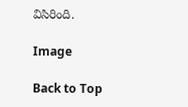విసిరింది.

Image

Back to Top